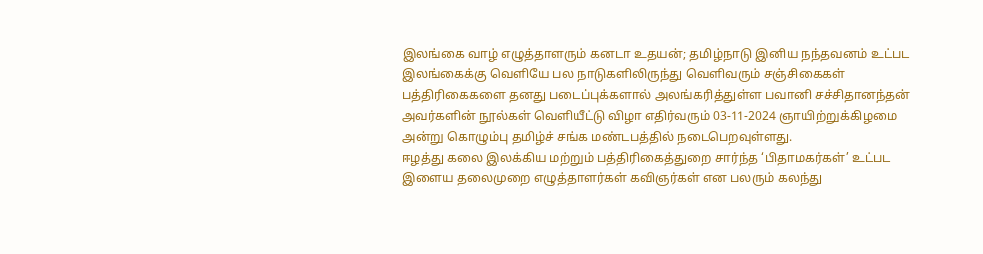இலங்கை வாழ் எழுத்தாளரும் கனடா உதயன்; தமிழ்நாடு இனிய நந்தவனம் உட்பட இலங்கைக்கு வெளியே பல நாடுகளிலிருந்து வெளிவரும் சஞ்சிகைகள் பத்திரிகைகளை தனது படைப்புக்களால் அலங்கரித்துள்ள பவானி சச்சிதானந்தன் அவர்களின் நூல்கள் வெளியீட்டு விழா எதிர்வரும் 03-11-2024 ஞாயிற்றுக்கிழமை அன்று கொழும்பு தமிழ்ச் சங்க மண்டபத்தில் நடைபெறவுள்ளது.
ஈழத்து கலை இலக்கிய மற்றும் பத்திரிகைத்துறை சார்ந்த ‘பிதாமகர்கள்’ உட்பட இளைய தலைமுறை எழுத்தாளர்கள் கவிஞர்கள் என பலரும் கலந்து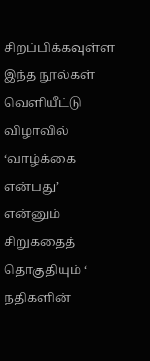சிறப்பிக்கவுள்ள இந்த நூல்கள் வெளியீட்டு விழாவில் ‘வாழ்க்கை என்பது’ என்னும் சிறுகதைத் தொகுதியும் ‘ நதிகளின்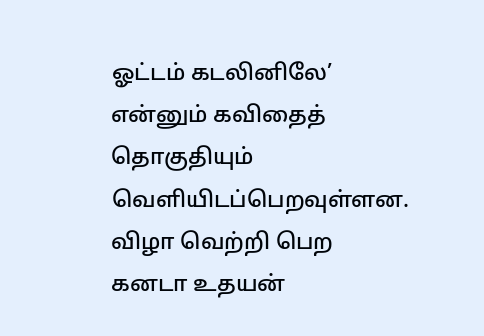ஓட்டம் கடலினிலே’ என்னும் கவிதைத் தொகுதியும் வெளியிடப்பெறவுள்ளன.
விழா வெற்றி பெற கனடா உதயன்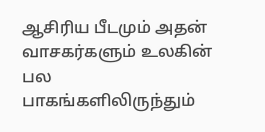ஆசிரிய பீடமும் அதன் வாசகர்களும் உலகின் பல பாகங்களிலிருந்தும்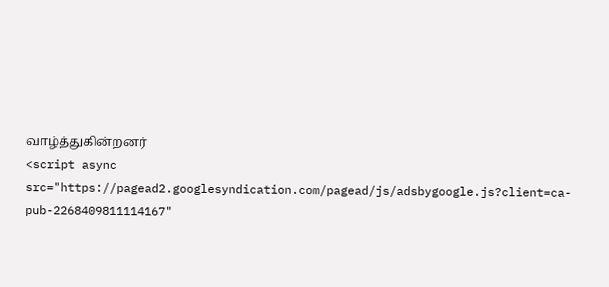வாழ்த்துகின்றனர்
<script async src="https://pagead2.googlesyndication.com/pagead/js/adsbygoogle.js?client=ca-pub-2268409811114167"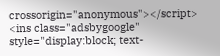crossorigin="anonymous"></script>
<ins class="adsbygoogle"
style="display:block; text-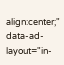align:center;"
data-ad-layout="in-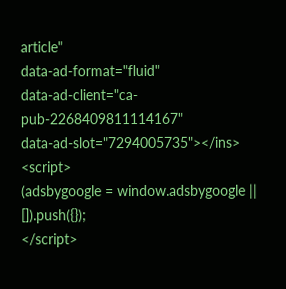article"
data-ad-format="fluid"
data-ad-client="ca-pub-2268409811114167"
data-ad-slot="7294005735"></ins>
<script>
(adsbygoogle = window.adsbygoogle || []).push({});
</script>